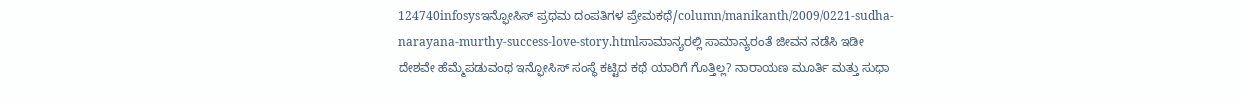124740infosysಇನ್ಫೋಸಿಸ್ ಪ್ರಥಮ ದಂಪತಿಗಳ ಪ್ರೇಮಕಥೆ/column/manikanth/2009/0221-sudha-narayana-murthy-success-love-story.htmlಸಾಮಾನ್ಯರಲ್ಲಿ ಸಾಮಾನ್ಯರಂತೆ ಜೀವನ ನಡೆಸಿ ಇಡೀ ದೇಶವೇ ಹೆಮ್ಮೆಪಡುವಂಥ ಇನ್ಫೋಸಿಸ್ ಸಂಸ್ಥೆ ಕಟ್ಟಿದ ಕಥೆ ಯಾರಿಗೆ ಗೊತ್ತಿಲ್ಲ? ನಾರಾಯಣ ಮೂರ್ತಿ ಮತ್ತು ಸುಧಾ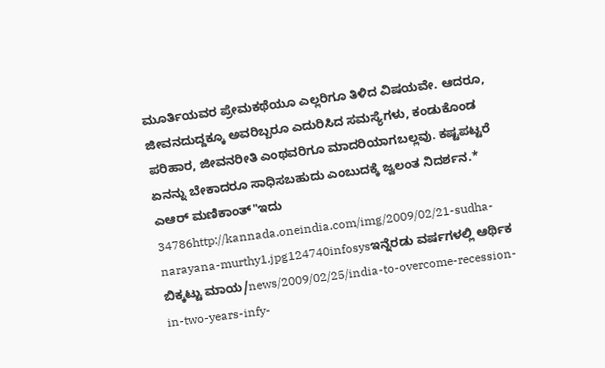ಮೂರ್ತಿಯವರ ಪ್ರೇಮಕಥೆಯೂ ಎಲ್ಲರಿಗೂ ತಿಳಿದ ವಿಷಯವೇ. ಆದರೂ, ಜೀವನದುದ್ದಕ್ಕೂ ಅವರಿಬ್ಬರೂ ಎದುರಿಸಿದ ಸಮಸ್ಯೆಗಳು, ಕಂಡುಕೊಂಡ ಪರಿಹಾರ, ಜೀವನರೀತಿ ಎಂಥವರಿಗೂ ಮಾದರಿಯಾಗಬಲ್ಲವು. ಕಷ್ಟಪಟ್ಟರೆ ಏನನ್ನು ಬೇಕಾದರೂ ಸಾಧಿಸಬಹುದು ಎಂಬುದಕ್ಕೆ ಜ್ವಲಂತ ನಿದರ್ಶನ.* ಎಆರ್ ಮಣಿಕಾಂತ್"ಇದು 34786http://kannada.oneindia.com/img/2009/02/21-sudha-narayana-murthy1.jpg124740infosysಇನ್ನೆರಡು ವರ್ಷಗಳಲ್ಲಿ ಆರ್ಥಿಕ ಬಿಕ್ಕಟ್ಟು ಮಾಯ/news/2009/02/25/india-to-overcome-recession-in-two-years-infy-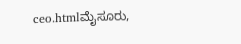ceo.htmlಮೈಸೂರು,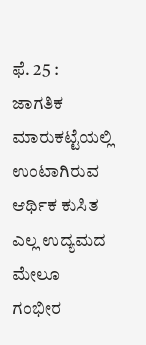ಫೆ. 25 : ಜಾಗತಿಕ ಮಾರುಕಟ್ಟೆಯಲ್ಲಿ ಉಂಟಾಗಿರುವ ಆರ್ಥಿಕ ಕುಸಿತ ಎಲ್ಲ ಉದ್ಯಮದ ಮೇಲೂ ಗಂಭೀರ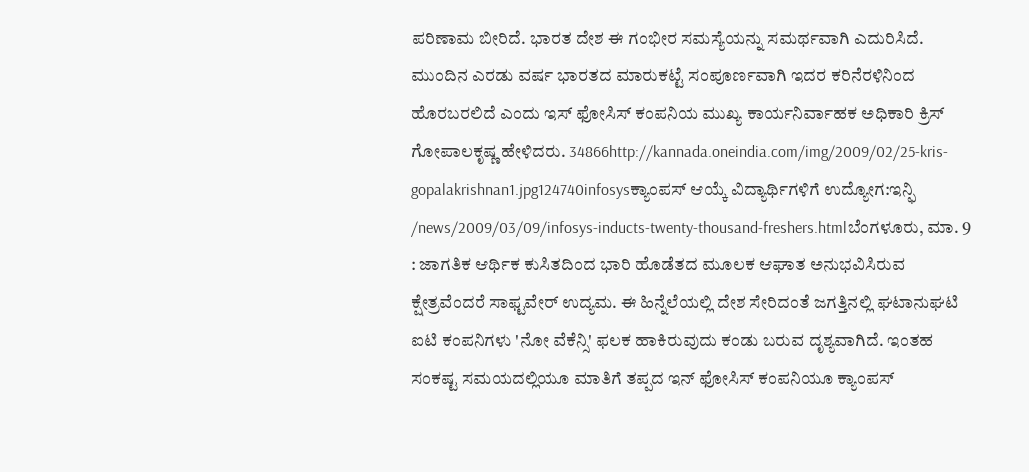ಪರಿಣಾಮ ಬೀರಿದೆ. ಭಾರತ ದೇಶ ಈ ಗಂಭೀರ ಸಮಸ್ಯೆಯನ್ನು ಸಮರ್ಥವಾಗಿ ಎದುರಿಸಿದೆ. ಮುಂದಿನ ಎರಡು ವರ್ಷ ಭಾರತದ ಮಾರುಕಟ್ಟೆ ಸಂಪೂರ್ಣವಾಗಿ ಇದರ ಕರಿನೆರಳಿನಿಂದ ಹೊರಬರಲಿದೆ ಎಂದು ಇಸ್ ಫೋಸಿಸ್ ಕಂಪನಿಯ ಮುಖ್ಯ ಕಾರ್ಯನಿರ್ವಾಹಕ ಅಧಿಕಾರಿ ಕ್ರಿಸ್ ಗೋಪಾಲಕೃಷ್ಣ ಹೇಳಿದರು. 34866http://kannada.oneindia.com/img/2009/02/25-kris-gopalakrishnan1.jpg124740infosysಕ್ಯಾಂಪಸ್ ಆಯ್ಕೆ ವಿದ್ಯಾರ್ಥಿಗಳಿಗೆ ಉದ್ಯೋಗ:ಇನ್ಫಿ /news/2009/03/09/infosys-inducts-twenty-thousand-freshers.htmlಬೆಂಗಳೂರು, ಮಾ. 9 : ಜಾಗತಿಕ ಆರ್ಥಿಕ ಕುಸಿತದಿಂದ ಭಾರಿ ಹೊಡೆತದ ಮೂಲಕ ಆಘಾತ ಅನುಭವಿಸಿರುವ ಕ್ಷೇತ್ರವೆಂದರೆ ಸಾಫ್ಟವೇರ್ ಉದ್ಯಮ. ಈ ಹಿನ್ನೆಲೆಯಲ್ಲಿ ದೇಶ ಸೇರಿದಂತೆ ಜಗತ್ತಿನಲ್ಲಿ ಘಟಾನುಘಟಿ ಐಟಿ ಕಂಪನಿಗಳು 'ನೋ ವೆಕೆನ್ಸಿ' ಫಲಕ ಹಾಕಿರುವುದು ಕಂಡು ಬರುವ ದೃಶ್ಯವಾಗಿದೆ. ಇಂತಹ ಸಂಕಷ್ಟ ಸಮಯದಲ್ಲಿಯೂ ಮಾತಿಗೆ ತಪ್ಪದ ಇನ್ ಫೋಸಿಸ್ ಕಂಪನಿಯೂ ಕ್ಯಾಂಪಸ್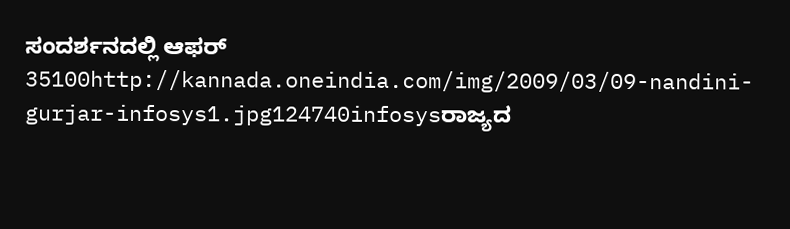ಸಂದರ್ಶನದಲ್ಲಿ ಆಫರ್ 35100http://kannada.oneindia.com/img/2009/03/09-nandini-gurjar-infosys1.jpg124740infosysರಾಜ್ಯದ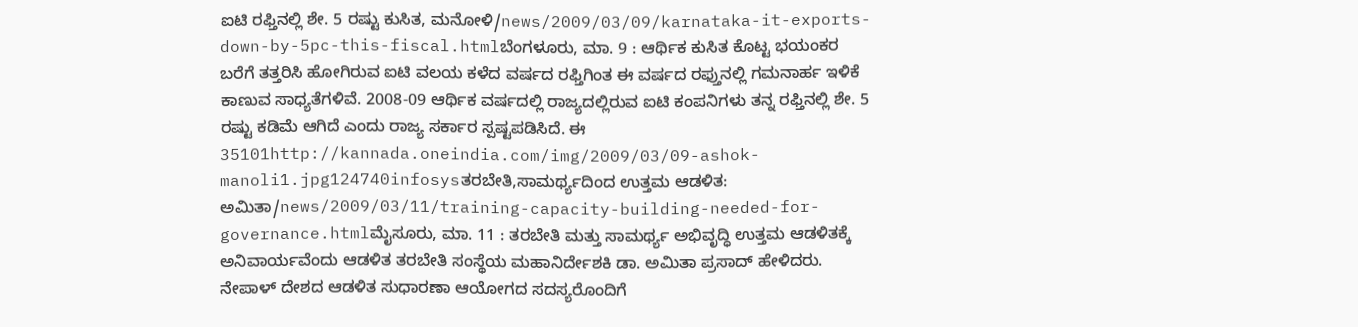ಐಟಿ ರಫ್ತಿನಲ್ಲಿ ಶೇ. 5 ರಷ್ಟು ಕುಸಿತ, ಮನೋಳಿ/news/2009/03/09/karnataka-it-exports-down-by-5pc-this-fiscal.htmlಬೆಂಗಳೂರು, ಮಾ. 9 : ಆರ್ಥಿಕ ಕುಸಿತ ಕೊಟ್ಟ ಭಯಂಕರ ಬರೆಗೆ ತತ್ತರಿಸಿ ಹೋಗಿರುವ ಐಟಿ ವಲಯ ಕಳೆದ ವರ್ಷದ ರಫ್ತಿಗಿಂತ ಈ ವರ್ಷದ ರಫ್ತುನಲ್ಲಿ ಗಮನಾರ್ಹ ಇಳಿಕೆ ಕಾಣುವ ಸಾಧ್ಯತೆಗಳಿವೆ. 2008-09 ಆರ್ಥಿಕ ವರ್ಷದಲ್ಲಿ ರಾಜ್ಯದಲ್ಲಿರುವ ಐಟಿ ಕಂಪನಿಗಳು ತನ್ನ ರಫ್ತಿನಲ್ಲಿ ಶೇ. 5 ರಷ್ಟು ಕಡಿಮೆ ಆಗಿದೆ ಎಂದು ರಾಜ್ಯ ಸರ್ಕಾರ ಸ್ಪಷ್ಟಪಡಿಸಿದೆ. ಈ 35101http://kannada.oneindia.com/img/2009/03/09-ashok-manoli1.jpg124740infosysತರಬೇತಿ,ಸಾಮರ್ಥ್ಯದಿಂದ ಉತ್ತಮ ಆಡಳಿತ: ಅಮಿತಾ/news/2009/03/11/training-capacity-building-needed-for-governance.htmlಮೈಸೂರು, ಮಾ. 11 : ತರಬೇತಿ ಮತ್ತು ಸಾಮರ್ಥ್ಯ ಅಭಿವೃದ್ಧಿ ಉತ್ತಮ ಆಡಳಿತಕ್ಕೆ ಅನಿವಾರ್ಯವೆಂದು ಆಡಳಿತ ತರಬೇತಿ ಸಂಸ್ಥೆಯ ಮಹಾನಿರ್ದೇಶಕಿ ಡಾ. ಅಮಿತಾ ಪ್ರಸಾದ್‌ ಹೇಳಿದರು. ನೇಪಾಳ್ ದೇಶದ ಆಡಳಿತ ಸುಧಾರಣಾ ಆಯೋಗದ ಸದಸ್ಯರೊಂದಿಗೆ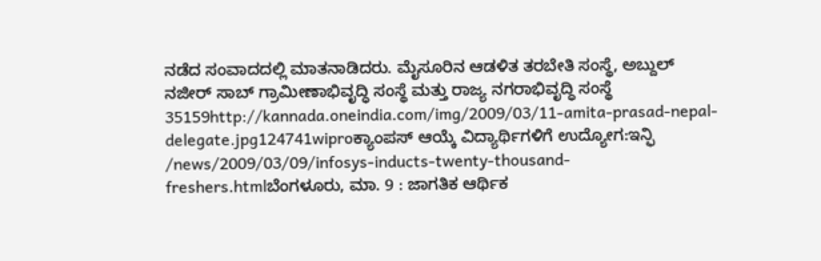ನಡೆದ ಸಂವಾದದಲ್ಲಿ ಮಾತನಾಡಿದರು. ಮೈಸೂರಿನ ಆಡಳಿತ ತರಬೇತಿ ಸಂಸ್ಥೆ, ಅಬ್ದುಲ್ ನಜೀರ್ ಸಾಬ್ ಗ್ರಾಮೀಣಾಭಿವೃದ್ಧಿ ಸಂಸ್ಥೆ ಮತ್ತು ರಾಜ್ಯ ನಗರಾಭಿವೃದ್ಧಿ ಸಂಸ್ಥೆ 35159http://kannada.oneindia.com/img/2009/03/11-amita-prasad-nepal-delegate.jpg124741wiproಕ್ಯಾಂಪಸ್ ಆಯ್ಕೆ ವಿದ್ಯಾರ್ಥಿಗಳಿಗೆ ಉದ್ಯೋಗ:ಇನ್ಫಿ /news/2009/03/09/infosys-inducts-twenty-thousand-freshers.htmlಬೆಂಗಳೂರು, ಮಾ. 9 : ಜಾಗತಿಕ ಆರ್ಥಿಕ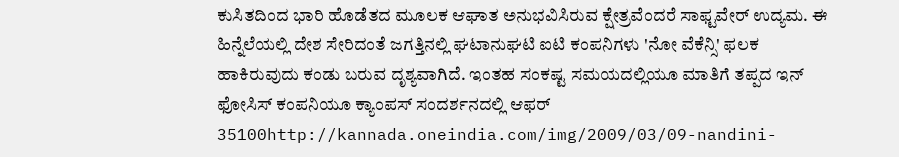ಕುಸಿತದಿಂದ ಭಾರಿ ಹೊಡೆತದ ಮೂಲಕ ಆಘಾತ ಅನುಭವಿಸಿರುವ ಕ್ಷೇತ್ರವೆಂದರೆ ಸಾಫ್ಟವೇರ್ ಉದ್ಯಮ. ಈ ಹಿನ್ನೆಲೆಯಲ್ಲಿ ದೇಶ ಸೇರಿದಂತೆ ಜಗತ್ತಿನಲ್ಲಿ ಘಟಾನುಘಟಿ ಐಟಿ ಕಂಪನಿಗಳು 'ನೋ ವೆಕೆನ್ಸಿ' ಫಲಕ ಹಾಕಿರುವುದು ಕಂಡು ಬರುವ ದೃಶ್ಯವಾಗಿದೆ. ಇಂತಹ ಸಂಕಷ್ಟ ಸಮಯದಲ್ಲಿಯೂ ಮಾತಿಗೆ ತಪ್ಪದ ಇನ್ ಫೋಸಿಸ್ ಕಂಪನಿಯೂ ಕ್ಯಾಂಪಸ್ ಸಂದರ್ಶನದಲ್ಲಿ ಆಫರ್ 35100http://kannada.oneindia.com/img/2009/03/09-nandini-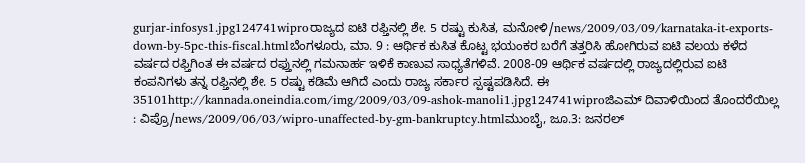gurjar-infosys1.jpg124741wiproರಾಜ್ಯದ ಐಟಿ ರಫ್ತಿನಲ್ಲಿ ಶೇ. 5 ರಷ್ಟು ಕುಸಿತ, ಮನೋಳಿ/news/2009/03/09/karnataka-it-exports-down-by-5pc-this-fiscal.htmlಬೆಂಗಳೂರು, ಮಾ. 9 : ಆರ್ಥಿಕ ಕುಸಿತ ಕೊಟ್ಟ ಭಯಂಕರ ಬರೆಗೆ ತತ್ತರಿಸಿ ಹೋಗಿರುವ ಐಟಿ ವಲಯ ಕಳೆದ ವರ್ಷದ ರಫ್ತಿಗಿಂತ ಈ ವರ್ಷದ ರಫ್ತುನಲ್ಲಿ ಗಮನಾರ್ಹ ಇಳಿಕೆ ಕಾಣುವ ಸಾಧ್ಯತೆಗಳಿವೆ. 2008-09 ಆರ್ಥಿಕ ವರ್ಷದಲ್ಲಿ ರಾಜ್ಯದಲ್ಲಿರುವ ಐಟಿ ಕಂಪನಿಗಳು ತನ್ನ ರಫ್ತಿನಲ್ಲಿ ಶೇ. 5 ರಷ್ಟು ಕಡಿಮೆ ಆಗಿದೆ ಎಂದು ರಾಜ್ಯ ಸರ್ಕಾರ ಸ್ಪಷ್ಟಪಡಿಸಿದೆ. ಈ 35101http://kannada.oneindia.com/img/2009/03/09-ashok-manoli1.jpg124741wiproಜಿಎಮ್ ದಿವಾಳಿಯಿಂದ ತೊಂದರೆಯಿಲ್ಲ : ವಿಪ್ರೊ/news/2009/06/03/wipro-unaffected-by-gm-bankruptcy.htmlಮುಂಬೈ, ಜೂ.3: ಜನರಲ್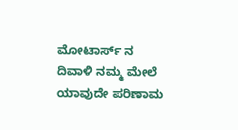ಮೋಟಾರ್ಸ್ ನ ದಿವಾಳಿ ನಮ್ಮ ಮೇಲೆ ಯಾವುದೇ ಪರಿಣಾಮ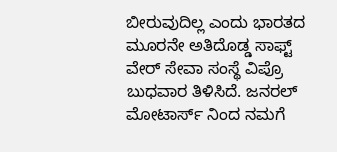ಬೀರುವುದಿಲ್ಲ ಎಂದು ಭಾರತದ ಮೂರನೇ ಅತಿದೊಡ್ಡ ಸಾಫ್ಟ್ ವೇರ್ ಸೇವಾ ಸಂಸ್ಥೆ ವಿಪ್ರೊ ಬುಧವಾರ ತಿಳಿಸಿದೆ. ಜನರಲ್ ಮೋಟಾರ್ಸ್ ನಿಂದ ನಮಗೆ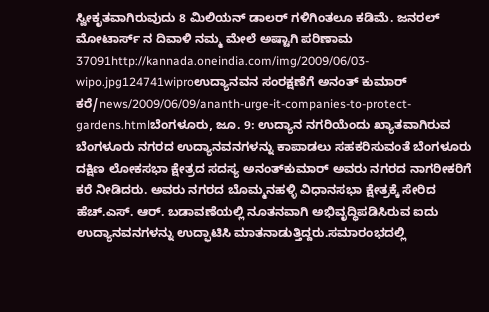ಸ್ವೀಕೃತವಾಗಿರುವುದು 8 ಮಿಲಿಯನ್ ಡಾಲರ್ ಗಳಿಗಿಂತಲೂ ಕಡಿಮೆ. ಜನರಲ್ ಮೋಟಾರ್ಸ್ ನ ದಿವಾಳಿ ನಮ್ಮ ಮೇಲೆ ಅಷ್ಟಾಗಿ ಪರಿಣಾಮ 37091http://kannada.oneindia.com/img/2009/06/03-wipo.jpg124741wiproಉದ್ಯಾನವನ ಸಂರಕ್ಷಣೆಗೆ ಅನಂತ್‌ ಕುಮಾರ್ ಕರೆ/news/2009/06/09/ananth-urge-it-companies-to-protect-gardens.htmlಬೆಂಗಳೂರು, ಜೂ. 9: ಉದ್ಯಾನ ನಗರಿಯೆಂದು ಖ್ಯಾತವಾಗಿರುವ ಬೆಂಗಳೂರು ನಗರದ ಉದ್ಯಾನವನಗಳನ್ನು ಕಾಪಾಡಲು ಸಹಕರಿಸುವಂತೆ ಬೆಂಗಳೂರು ದಕ್ಷಿಣ ಲೋಕಸಭಾ ಕ್ಷೇತ್ರದ ಸದಸ್ಯ ಅನಂತ್‌ಕುಮಾರ್ ಅವರು ನಗರದ ನಾಗರೀಕರಿಗೆ ಕರೆ ನೀಡಿದರು. ಅವರು ನಗರದ ಬೊಮ್ಮನಹಳ್ಳಿ ವಿಧಾನಸಭಾ ಕ್ಷೇತ್ರಕ್ಕೆ ಸೇರಿದ ಹೆಚ್.ಎಸ್. ಆರ್. ಬಡಾವಣೆಯಲ್ಲಿ ನೂತನವಾಗಿ ಅಭಿವೃದ್ಧಿಪಡಿಸಿರುವ ಐದು ಉದ್ಯಾನವನಗಳನ್ನು ಉದ್ಫಾಟಿಸಿ ಮಾತನಾಡುತ್ತಿದ್ದರು.ಸಮಾರಂಭದಲ್ಲಿ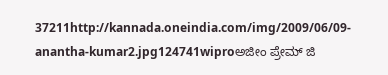37211http://kannada.oneindia.com/img/2009/06/09-anantha-kumar2.jpg124741wiproಅಜೀಂ ಪ್ರೇಮ್ ಜಿ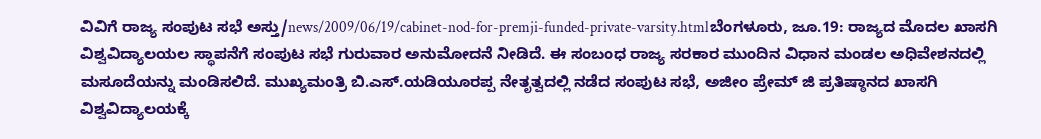ವಿವಿಗೆ ರಾಜ್ಯ ಸಂಪುಟ ಸಭೆ ಅಸ್ತು/news/2009/06/19/cabinet-nod-for-premji-funded-private-varsity.htmlಬೆಂಗಳೂರು, ಜೂ.19: ರಾಜ್ಯದ ಮೊದಲ ಖಾಸಗಿ ವಿಶ್ವವಿದ್ಯಾಲಯಲ ಸ್ಥಾಪನೆಗೆ ಸಂಪುಟ ಸಭೆ ಗುರುವಾರ ಅನುಮೋದನೆ ನೀಡಿದೆ. ಈ ಸಂಬಂಧ ರಾಜ್ಯ ಸರಕಾರ ಮುಂದಿನ ವಿಧಾನ ಮಂಡಲ ಅಧಿವೇಶನದಲ್ಲಿ ಮಸೂದೆಯನ್ನು ಮಂಡಿಸಲಿದೆ. ಮುಖ್ಯಮಂತ್ರಿ ಬಿ.ಎಸ್.ಯಡಿಯೂರಪ್ಪ ನೇತೃತ್ವದಲ್ಲಿ ನಡೆದ ಸಂಪುಟ ಸಭೆ, ಅಜೀಂ ಪ್ರೇಮ್ ಜಿ ಪ್ರತಿಷ್ಠಾನದ ಖಾಸಗಿ ವಿಶ್ವವಿದ್ಯಾಲಯಕ್ಕೆ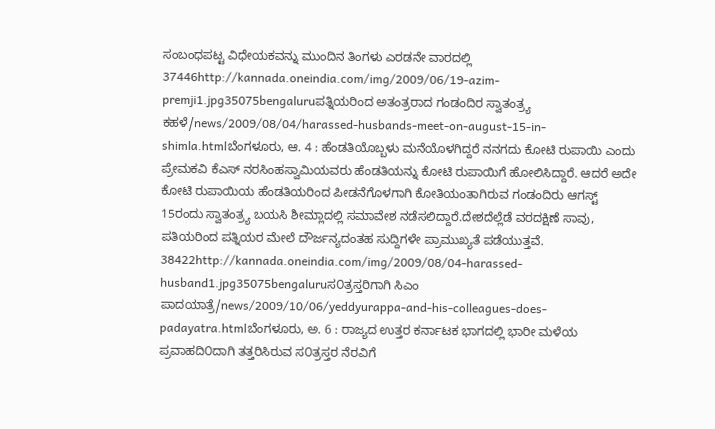ಸಂಬಂಧಪಟ್ಟ ವಿಧೇಯಕವನ್ನು ಮುಂದಿನ ತಿಂಗಳು ಎರಡನೇ ವಾರದಲ್ಲಿ 37446http://kannada.oneindia.com/img/2009/06/19-azim-premji1.jpg35075bengaluruಪತ್ನಿಯರಿಂದ ಅತಂತ್ರರಾದ ಗಂಡಂದಿರ ಸ್ವಾತಂತ್ರ್ಯ ಕಹಳೆ/news/2009/08/04/harassed-husbands-meet-on-august-15-in-shimla.htmlಬೆಂಗಳೂರು, ಆ. 4 : ಹೆಂಡತಿಯೊಬ್ಬಳು ಮನೆಯೊಳಗಿದ್ದರೆ ನನಗದು ಕೋಟಿ ರುಪಾಯಿ ಎಂದು ಪ್ರೇಮಕವಿ ಕೆಎಸ್ ನರಸಿಂಹಸ್ವಾಮಿಯವರು ಹೆಂಡತಿಯನ್ನು ಕೋಟಿ ರುಪಾಯಿಗೆ ಹೋಲಿಸಿದ್ದಾರೆ. ಆದರೆ ಅದೇ ಕೋಟಿ ರುಪಾಯಿಯ ಹೆಂಡತಿಯರಿಂದ ಪೀಡನೆಗೊಳಗಾಗಿ ಕೋತಿಯಂತಾಗಿರುವ ಗಂಡಂದಿರು ಆಗಸ್ಟ್ 15ರಂದು ಸ್ವಾತಂತ್ರ್ಯ ಬಯಸಿ ಶೀಮ್ಲಾದಲ್ಲಿ ಸಮಾವೇಶ ನಡೆಸಲಿದ್ದಾರೆ.ದೇಶದೆಲ್ಲೆಡೆ ವರದಕ್ಷಿಣೆ ಸಾವು, ಪತಿಯರಿಂದ ಪತ್ನಿಯರ ಮೇಲೆ ದೌರ್ಜನ್ಯದಂತಹ ಸುದ್ದಿಗಳೇ ಪ್ರಾಮುಖ್ಯತೆ ಪಡೆಯುತ್ತವೆ. 38422http://kannada.oneindia.com/img/2009/08/04-harassed-husband1.jpg35075bengaluruಸ೦ತ್ರಸ್ತರಿಗಾಗಿ ಸಿಎಂ ಪಾದಯಾತ್ರೆ/news/2009/10/06/yeddyurappa-and-his-colleagues-does-padayatra.htmlಬೆಂಗಳೂರು, ಅ. 6 : ರಾಜ್ಯದ ಉತ್ತರ ಕರ್ನಾಟಕ ಭಾಗದಲ್ಲಿ ಭಾರೀ ಮಳೆಯ ಪ್ರವಾಹದಿ೦ದಾಗಿ ತತ್ತರಿಸಿರುವ ಸ೦ತ್ರಸ್ತರ ನೆರವಿಗೆ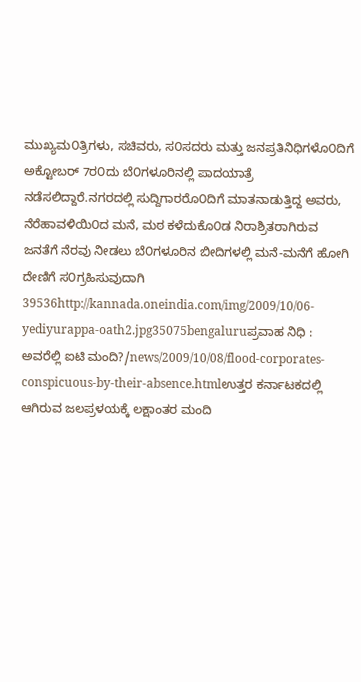ಮುಖ್ಯಮ೦ತ್ರಿಗಳು, ಸಚಿವರು, ಸ೦ಸದರು ಮತ್ತು ಜನಪ್ರತಿನಿಧಿಗಳೊ೦ದಿಗೆ ಅಕ್ಟೋಬರ್ 7ರ೦ದು ಬೆ೦ಗಳೂರಿನಲ್ಲಿ ಪಾದಯಾತ್ರೆ ನಡೆಸಲಿದ್ದಾರೆ.ನಗರದಲ್ಲಿ ಸುದ್ದಿಗಾರರೊ೦ದಿಗೆ ಮಾತನಾಡುತ್ತಿದ್ದ ಅವರು, ನೆರೆಹಾವಳಿಯಿ೦ದ ಮನೆ, ಮಠ ಕಳೆದುಕೊ೦ಡ ನಿರಾಶ್ರಿತರಾಗಿರುವ ಜನತೆಗೆ ನೆರವು ನೀಡಲು ಬೆ೦ಗಳೂರಿನ ಬೀದಿಗಳಲ್ಲಿ ಮನೆ-ಮನೆಗೆ ಹೋಗಿ ದೇಣಿಗೆ ಸ೦ಗ್ರಹಿಸುವುದಾಗಿ 39536http://kannada.oneindia.com/img/2009/10/06-yediyurappa-oath2.jpg35075bengaluruಪ್ರವಾಹ ನಿಧಿ : ಅವರೆಲ್ಲಿ ಐಟಿ ಮಂದಿ?/news/2009/10/08/flood-corporates-conspicuous-by-their-absence.htmlಉತ್ತರ ಕರ್ನಾಟಕದಲ್ಲಿ ಆಗಿರುವ ಜಲಪ್ರಳಯಕ್ಕೆ ಲಕ್ಷಾಂತರ ಮಂದಿ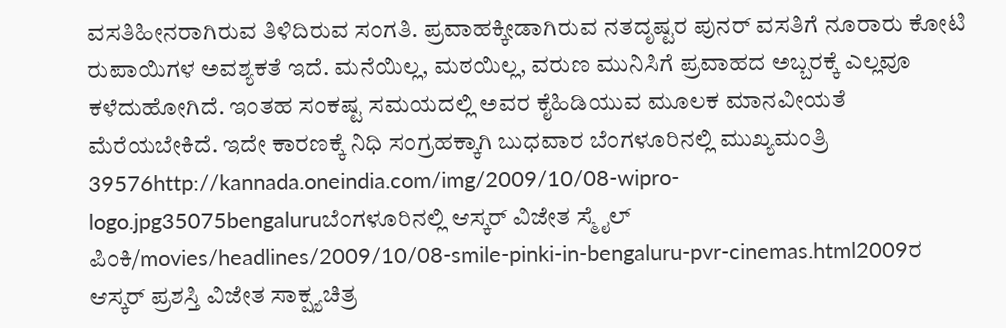ವಸತಿಹೀನರಾಗಿರುವ ತಿಳಿದಿರುವ ಸಂಗತಿ. ಪ್ರವಾಹಕ್ಕೀಡಾಗಿರುವ ನತದೃಷ್ಟರ ಪುನರ್ ವಸತಿಗೆ ನೂರಾರು ಕೋಟಿ ರುಪಾಯಿಗಳ ಅವಶ್ಯಕತೆ ಇದೆ. ಮನೆಯಿಲ್ಲ, ಮಠಯಿಲ್ಲ, ವರುಣ ಮುನಿಸಿಗೆ ಪ್ರವಾಹದ ಅಬ್ಬರಕ್ಕೆ ಎಲ್ಲವೂ ಕಳೆದುಹೋಗಿದೆ. ಇಂತಹ ಸಂಕಷ್ಟ ಸಮಯದಲ್ಲಿ ಅವರ ಕೈಹಿಡಿಯುವ ಮೂಲಕ ಮಾನವೀಯತೆ ಮೆರೆಯಬೇಕಿದೆ. ಇದೇ ಕಾರಣಕ್ಕೆ ನಿಧಿ ಸಂಗ್ರಹಕ್ಕಾಗಿ ಬುಧವಾರ ಬೆಂಗಳೂರಿನಲ್ಲಿ ಮುಖ್ಯಮಂತ್ರಿ 39576http://kannada.oneindia.com/img/2009/10/08-wipro-logo.jpg35075bengaluruಬೆಂಗಳೂರಿನಲ್ಲಿ ಆಸ್ಕರ್ ವಿಜೇತ ಸ್ಮೈಲ್ ಪಿಂಕಿ/movies/headlines/2009/10/08-smile-pinki-in-bengaluru-pvr-cinemas.html2009ರ ಆಸ್ಕರ್ ಪ್ರಶಸ್ತಿ ವಿಜೇತ ಸಾಕ್ಷ್ಯಚಿತ್ರ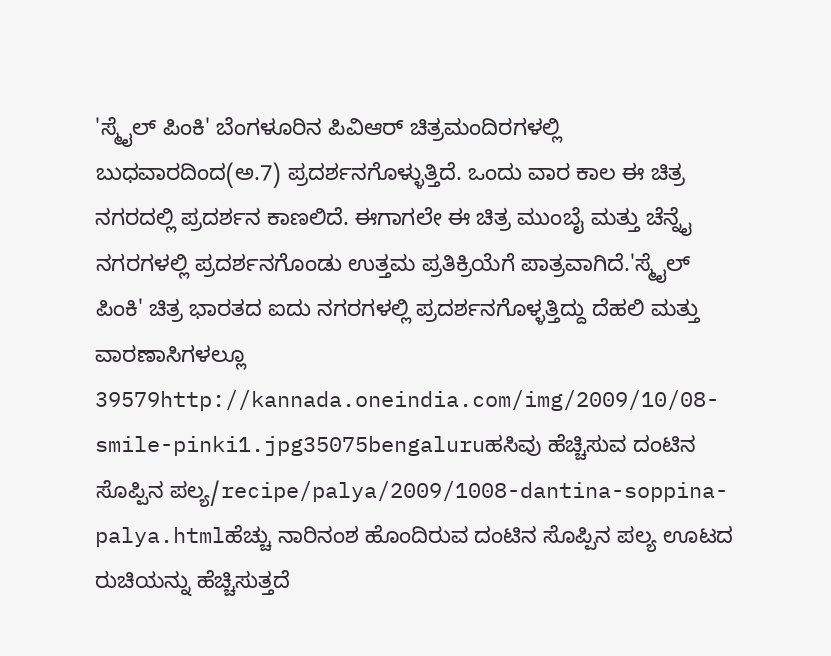'ಸ್ಮೈಲ್ ಪಿಂಕಿ' ಬೆಂಗಳೂರಿನ ಪಿವಿಆರ್ ಚಿತ್ರಮಂದಿರಗಳಲ್ಲಿ ಬುಧವಾರದಿಂದ(ಅ.7) ಪ್ರದರ್ಶನಗೊಳ್ಳುತ್ತಿದೆ. ಒಂದು ವಾರ ಕಾಲ ಈ ಚಿತ್ರ ನಗರದಲ್ಲಿ ಪ್ರದರ್ಶನ ಕಾಣಲಿದೆ. ಈಗಾಗಲೇ ಈ ಚಿತ್ರ ಮುಂಬೈ ಮತ್ತು ಚೆನ್ನೈ ನಗರಗಳಲ್ಲಿ ಪ್ರದರ್ಶನಗೊಂಡು ಉತ್ತಮ ಪ್ರತಿಕ್ರಿಯೆಗೆ ಪಾತ್ರವಾಗಿದೆ.'ಸ್ಮೈಲ್ ಪಿಂಕಿ' ಚಿತ್ರ ಭಾರತದ ಐದು ನಗರಗಳಲ್ಲಿ ಪ್ರದರ್ಶನಗೊಳ್ಳತ್ತಿದ್ದು ದೆಹಲಿ ಮತ್ತು ವಾರಣಾಸಿಗಳಲ್ಲೂ 39579http://kannada.oneindia.com/img/2009/10/08-smile-pinki1.jpg35075bengaluruಹಸಿವು ಹೆಚ್ಚಿಸುವ ದಂಟಿನ ಸೊಪ್ಪಿನ ಪಲ್ಯ/recipe/palya/2009/1008-dantina-soppina-palya.htmlಹೆಚ್ಚು ನಾರಿನಂಶ ಹೊಂದಿರುವ ದಂಟಿನ ಸೊಪ್ಪಿನ ಪಲ್ಯ ಊಟದ ರುಚಿಯನ್ನು ಹೆಚ್ಚಿಸುತ್ತದೆ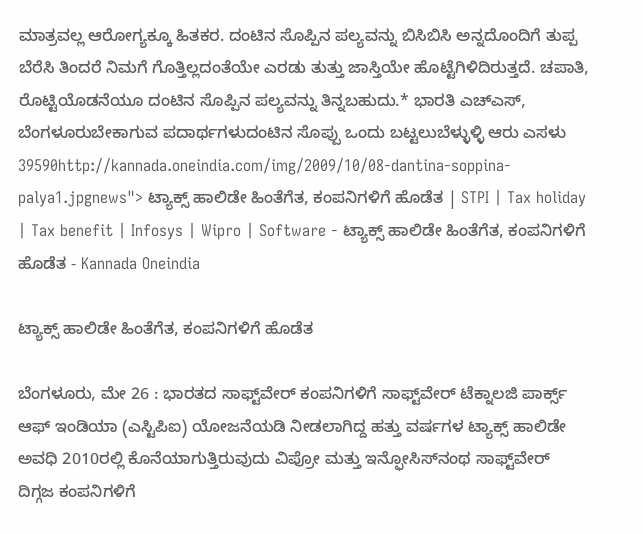ಮಾತ್ರವಲ್ಲ ಆರೋಗ್ಯಕ್ಕೂ ಹಿತಕರ. ದಂಟಿನ ಸೊಪ್ಪಿನ ಪಲ್ಯವನ್ನು ಬಿಸಿಬಿಸಿ ಅನ್ನದೊಂದಿಗೆ ತುಪ್ಪ ಬೆರೆಸಿ ತಿಂದರೆ ನಿಮಗೆ ಗೊತ್ತಿಲ್ಲದಂತೆಯೇ ಎರಡು ತುತ್ತು ಜಾಸ್ತಿಯೇ ಹೊಟ್ಟೆಗಿಳಿದಿರುತ್ತದೆ. ಚಪಾತಿ, ರೊಟ್ಟಿಯೊಡನೆಯೂ ದಂಟಿನ ಸೊಪ್ಪಿನ ಪಲ್ಯವನ್ನು ತಿನ್ನಬಹುದು.* ಭಾರತಿ ಎಚ್ಎಸ್, ಬೆಂಗಳೂರುಬೇಕಾಗುವ ಪದಾರ್ಥಗಳುದಂಟಿನ ಸೊಪ್ಪು ಒಂದು ಬಟ್ಟಲುಬೆಳ್ಳುಳ್ಳಿ ಆರು ಎಸಳು 39590http://kannada.oneindia.com/img/2009/10/08-dantina-soppina-palya1.jpgnews"> ಟ್ಯಾಕ್ಸ್ ಹಾಲಿಡೇ ಹಿಂತೆಗೆತ, ಕಂಪನಿಗಳಿಗೆ ಹೊಡೆತ | STPI | Tax holiday | Tax benefit | Infosys | Wipro | Software - ಟ್ಯಾಕ್ಸ್ ಹಾಲಿಡೇ ಹಿಂತೆಗೆತ, ಕಂಪನಿಗಳಿಗೆ ಹೊಡೆತ - Kannada Oneindia

ಟ್ಯಾಕ್ಸ್ ಹಾಲಿಡೇ ಹಿಂತೆಗೆತ, ಕಂಪನಿಗಳಿಗೆ ಹೊಡೆತ

ಬೆಂಗಳೂರು, ಮೇ 26 : ಭಾರತದ ಸಾಫ್ಟ್‌ವೇರ್ ಕಂಪನಿಗಳಿಗೆ ಸಾಫ್ಟ್‌ವೇರ್ ಟೆಕ್ನಾಲಜಿ ಪಾರ್ಕ್ಸ್ ಆಫ್ ಇಂಡಿಯಾ (ಎಸ್ಟಿಪಿಐ) ಯೋಜನೆಯಡಿ ನೀಡಲಾಗಿದ್ದ ಹತ್ತು ವರ್ಷಗಳ ಟ್ಯಾಕ್ಸ್ ಹಾಲಿಡೇ ಅವಧಿ 2010ರಲ್ಲಿ ಕೊನೆಯಾಗುತ್ತಿರುವುದು ವಿಪ್ರೋ ಮತ್ತು ಇನ್ಫೋಸಿಸ್‌ನಂಥ ಸಾಫ್ಟ್‌ವೇರ್ ದಿಗ್ಗಜ ಕಂಪನಿಗಳಿಗೆ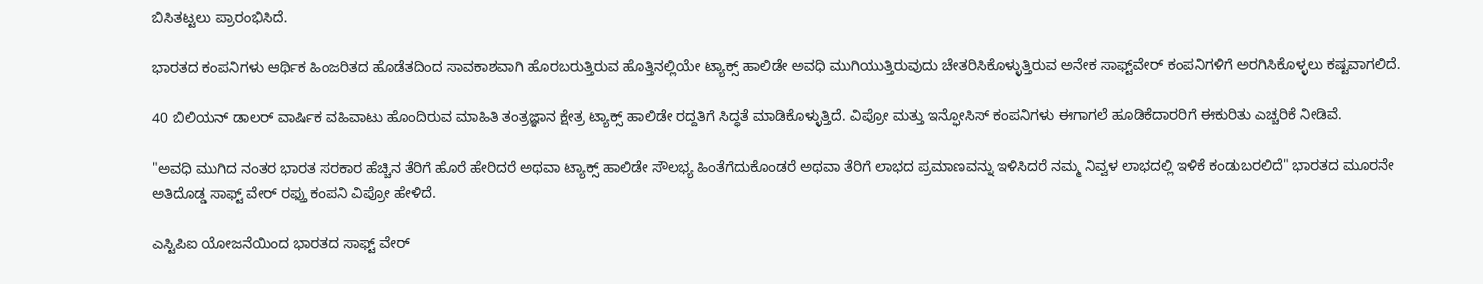ಬಿಸಿತಟ್ಟಲು ಪ್ರಾರಂಭಿಸಿದೆ.

ಭಾರತದ ಕಂಪನಿಗಳು ಆರ್ಥಿಕ ಹಿಂಜರಿತದ ಹೊಡೆತದಿಂದ ಸಾವಕಾಶವಾಗಿ ಹೊರಬರುತ್ತಿರುವ ಹೊತ್ತಿನಲ್ಲಿಯೇ ಟ್ಯಾಕ್ಸ್ ಹಾಲಿಡೇ ಅವಧಿ ಮುಗಿಯುತ್ತಿರುವುದು ಚೇತರಿಸಿಕೊಳ್ಳುತ್ತಿರುವ ಅನೇಕ ಸಾಫ್ಟ್‌ವೇರ್ ಕಂಪನಿಗಳಿಗೆ ಅರಗಿಸಿಕೊಳ್ಳಲು ಕಷ್ಟವಾಗಲಿದೆ.

40 ಬಿಲಿಯನ್ ಡಾಲರ್ ವಾರ್ಷಿಕ ವಹಿವಾಟು ಹೊಂದಿರುವ ಮಾಹಿತಿ ತಂತ್ರಜ್ಞಾನ ಕ್ಷೇತ್ರ ಟ್ಯಾಕ್ಸ್ ಹಾಲಿಡೇ ರದ್ದತಿಗೆ ಸಿದ್ಧತೆ ಮಾಡಿಕೊಳ್ಳುತ್ತಿದೆ. ವಿಪ್ರೋ ಮತ್ತು ಇನ್ಫೋಸಿಸ್ ಕಂಪನಿಗಳು ಈಗಾಗಲೆ ಹೂಡಿಕೆದಾರರಿಗೆ ಈಕುರಿತು ಎಚ್ಚರಿಕೆ ನೀಡಿವೆ.

"ಅವಧಿ ಮುಗಿದ ನಂತರ ಭಾರತ ಸರಕಾರ ಹೆಚ್ಚಿನ ತೆರಿಗೆ ಹೊರೆ ಹೇರಿದರೆ ಅಥವಾ ಟ್ಯಾಕ್ಸ್ ಹಾಲಿಡೇ ಸೌಲಭ್ಯ ಹಿಂತೆಗೆದುಕೊಂಡರೆ ಅಥವಾ ತೆರಿಗೆ ಲಾಭದ ಪ್ರಮಾಣವನ್ನು ಇಳಿಸಿದರೆ ನಮ್ಮ ನಿವ್ವಳ ಲಾಭದಲ್ಲಿ ಇಳಿಕೆ ಕಂಡುಬರಲಿದೆ" ಭಾರತದ ಮೂರನೇ ಅತಿದೊಡ್ಡ ಸಾಫ್ಟ್ ವೇರ್ ರಫ್ತು ಕಂಪನಿ ವಿಪ್ರೋ ಹೇಳಿದೆ.

ಎಸ್ಟಿಪಿಐ ಯೋಜನೆಯಿಂದ ಭಾರತದ ಸಾಫ್ಟ್ ವೇರ್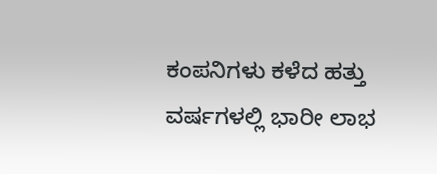ಕಂಪನಿಗಳು ಕಳೆದ ಹತ್ತು ವರ್ಷಗಳಲ್ಲಿ ಭಾರೀ ಲಾಭ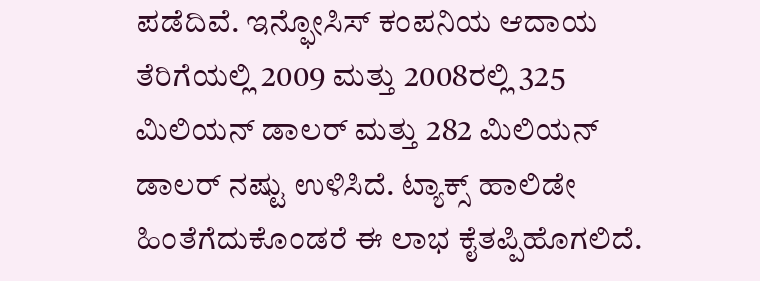ಪಡೆದಿವೆ. ಇನ್ಫೋಸಿಸ್ ಕಂಪನಿಯ ಆದಾಯ ತೆರಿಗೆಯಲ್ಲಿ 2009 ಮತ್ತು 2008ರಲ್ಲಿ 325 ಮಿಲಿಯನ್ ಡಾಲರ್ ಮತ್ತು 282 ಮಿಲಿಯನ್ ಡಾಲರ್ ನಷ್ಟು ಉಳಿಸಿದೆ. ಟ್ಯಾಕ್ಸ್ ಹಾಲಿಡೇ ಹಿಂತೆಗೆದುಕೊಂಡರೆ ಈ ಲಾಭ ಕೈತಪ್ಪಿಹೊಗಲಿದೆ.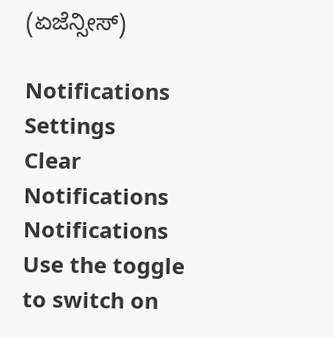(ಏಜೆನ್ಸೀಸ್)

Notifications
Settings
Clear Notifications
Notifications
Use the toggle to switch on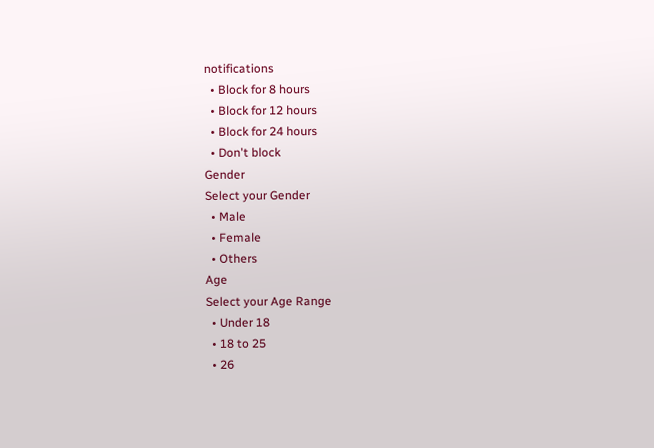notifications
  • Block for 8 hours
  • Block for 12 hours
  • Block for 24 hours
  • Don't block
Gender
Select your Gender
  • Male
  • Female
  • Others
Age
Select your Age Range
  • Under 18
  • 18 to 25
  • 26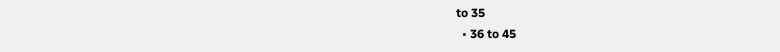to 35
  • 36 to 45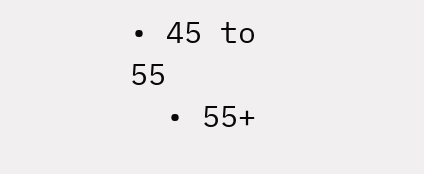• 45 to 55
  • 55+